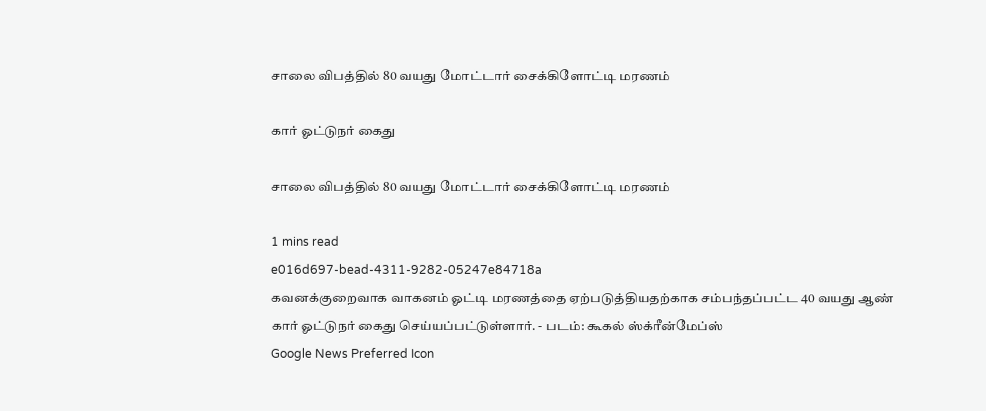சாலை விபத்தில் 80 வயது மோட்டார் சைக்கிளோட்டி மரணம்

கார் ஓட்டுநர் கைது

சாலை விபத்தில் 80 வயது மோட்டார் சைக்கிளோட்டி மரணம்

1 mins read
e016d697-bead-4311-9282-05247e84718a
கவனக்குறைவாக வாகனம் ஓட்டி மரணத்தை ஏற்படுத்தியதற்காக சம்பந்தப்பட்ட 40 வயது ஆண் கார் ஓட்டுநர் கைது செய்யப்பட்டுள்ளார். - படம்: கூகல் ஸ்க்ரீன்மேப்ஸ்
Google News Preferred Icon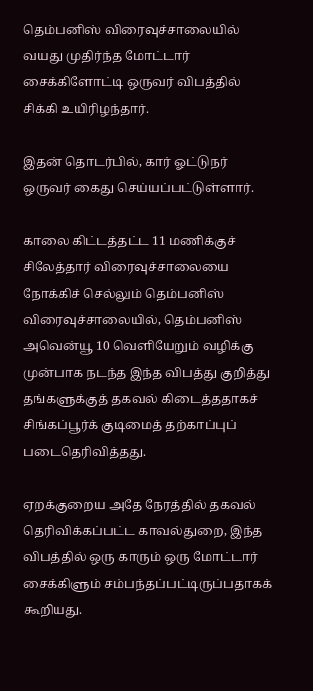தெம்பனிஸ் விரைவுச்சாலையில் வயது முதிர்ந்த மோட்டார் சைக்கிளோட்டி ஒருவர் விபத்தில் சிக்கி உயிரிழந்தார்.

இதன் தொடர்பில், கார் ஓட்டுநர் ஒருவர் கைது செய்யப்பட்டுள்ளார்.

காலை கிட்டத்தட்ட 11 மணிக்குச் சிலேத்தார் விரைவுச்சாலையை நோக்கிச் செல்லும் தெம்பனிஸ் விரைவுச்சாலையில், தெம்பனிஸ் அவென்யூ 10 வெளியேறும் வழிக்கு முன்பாக நடந்த இந்த விபத்து குறித்து தங்களுக்குத் தகவல் கிடைத்ததாகச் சிங்கப்பூர்க் குடிமைத் தற்காப்புப் படைதெரிவித்தது.

ஏறக்குறைய அதே நேரத்தில் தகவல் தெரிவிக்கப்பட்ட காவல்துறை, இந்த விபத்தில் ஒரு காரும் ஒரு மோட்டார் சைக்கிளும் சம்பந்தப்பட்டிருப்பதாகக் கூறியது.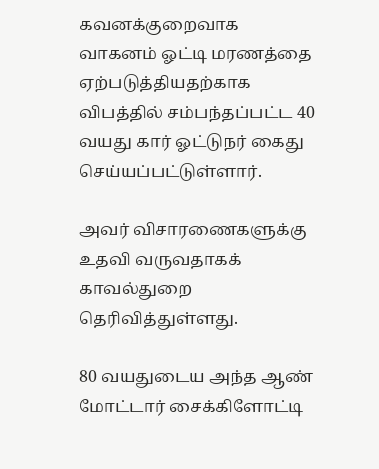கவனக்குறைவாக வாகனம் ஓட்டி மரணத்தை ஏற்படுத்தியதற்காக விபத்தில் சம்பந்தப்பட்ட 40 வயது கார் ஓட்டுநர் கைது செய்யப்பட்டுள்ளார்.

அவர் விசாரணைகளுக்கு உதவி வருவதாகக் காவல்துறை தெரிவித்துள்ளது.

80 வயதுடைய அந்த ஆண் மோட்டார் சைக்கிளோட்டி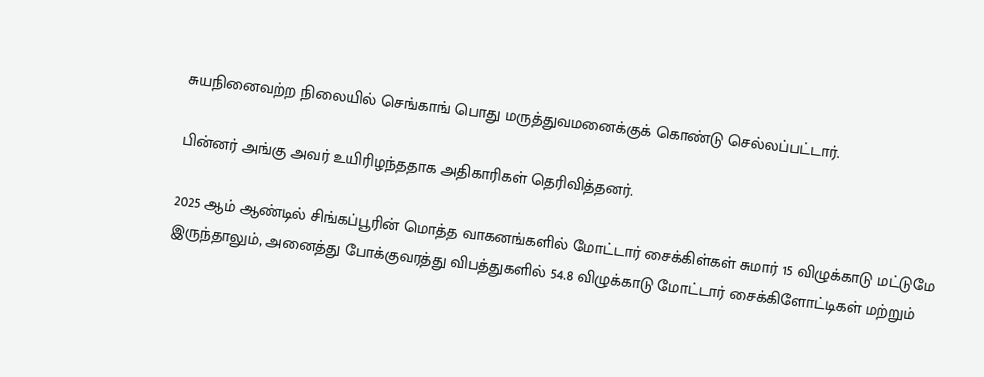சுயநினைவற்ற நிலையில் செங்காங் பொது மருத்துவமனைக்குக் கொண்டு செல்லப்பட்டார்.

பின்னர் அங்கு அவர் உயிரிழந்ததாக அதிகாரிகள் தெரிவித்தனர்.

2025 ஆம் ஆண்டில் சிங்கப்பூரின் மொத்த வாகனங்களில் மோட்டார் சைக்கிள்கள் சுமார் 15 விழுக்காடு மட்டுமே இருந்தாலும், அனைத்து போக்குவரத்து விபத்துகளில் 54.8 விழுக்காடு மோட்டார் சைக்கிளோட்டிகள் மற்றும்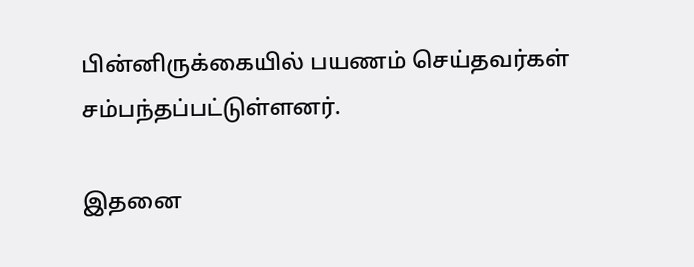பின்னிருக்கையில் பயணம் செய்தவர்கள் சம்பந்தப்பட்டுள்ளனர்.

இதனை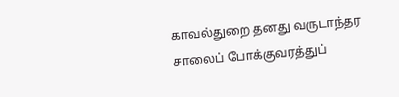காவல்துறை தனது வருடாந்தர சாலைப் போக்குவரத்துப்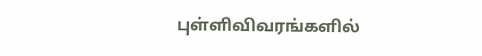புள்ளிவிவரங்களில்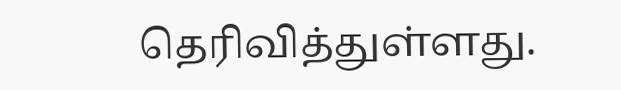தெரிவித்துள்ளது.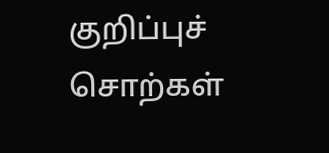குறிப்புச் சொற்கள்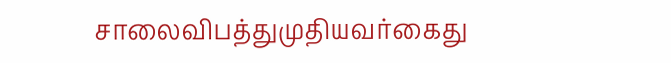சாலைவிபத்துமுதியவர்கைது